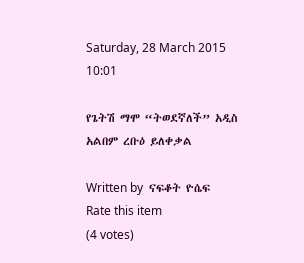Saturday, 28 March 2015 10:01

የጌትሽ ማሞ “ትወደኛለች” አዲስ አልበም ረቡዕ ይለቀቃል

Written by  ናፍቆት ዮሴፍ
Rate this item
(4 votes)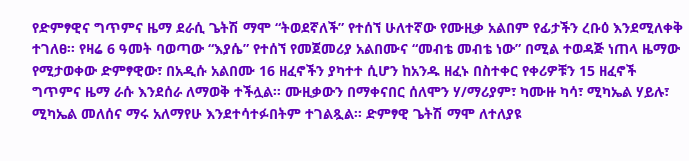የድምፃዊና ግጥምና ዜማ ደራሲ ጌትሽ ማሞ “ትወደኛለች” የተሰኘ ሁለተኛው የሙዚቃ አልበም የፊታችን ረቡዕ እንደሚለቀቅ ተገለፀ፡፡ የዛሬ 6 ዓመት ባወጣው “እያሴ” የተሰኘ የመጀመሪያ አልበሙና “መብቴ መብቴ ነው” በሚል ተወዳጅ ነጠላ ዜማው የሚታወቀው ድምፃዊው፣ በአዲሱ አልበሙ 16 ዘፈኖችን ያካተተ ሲሆን ከአንዱ ዘፈኑ በስተቀር የቀሪዎቹን 15 ዘፈኖች ግጥምና ዜማ ራሱ እንደሰራ ለማወቅ ተችሏል፡፡ ሙዚቃውን በማቀናበር ሰለሞን ሃ/ማሪያም፣ ካሙዙ ካሳ፣ ሚካኤል ሃይሉ፣ ሚካኤል መለሰና ማሩ አለማየሁ እንደተሳተፉበትም ተገልጿል፡፡ ድምፃዊ ጌትሽ ማሞ ለተለያዩ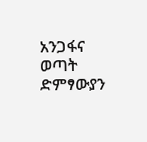አንጋፋና ወጣት ድምፃውያን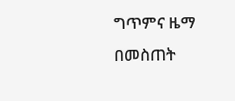ግጥምና ዜማ በመስጠት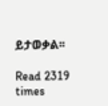ይታወቃል፡፡

Read 2319 times